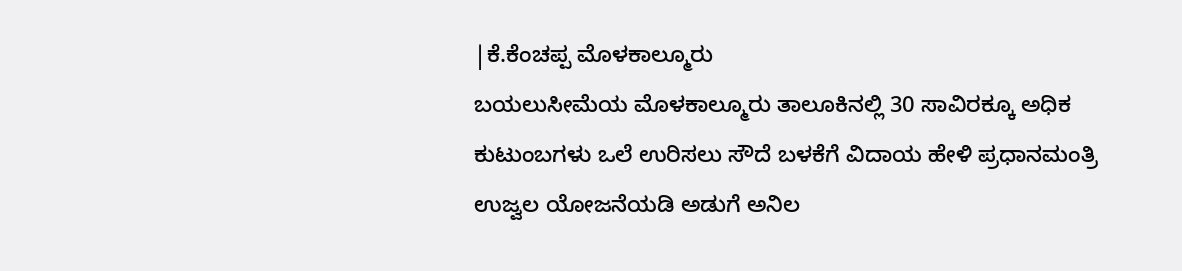|ಕೆ.ಕೆಂಚಪ್ಪ ಮೊಳಕಾಲ್ಮೂರು
ಬಯಲುಸೀಮೆಯ ಮೊಳಕಾಲ್ಮೂರು ತಾಲೂಕಿನಲ್ಲಿ 30 ಸಾವಿರಕ್ಕೂ ಅಧಿಕ ಕುಟುಂಬಗಳು ಒಲೆ ಉರಿಸಲು ಸೌದೆ ಬಳಕೆಗೆ ವಿದಾಯ ಹೇಳಿ ಪ್ರಧಾನಮಂತ್ರಿ ಉಜ್ವಲ ಯೋಜನೆಯಡಿ ಅಡುಗೆ ಅನಿಲ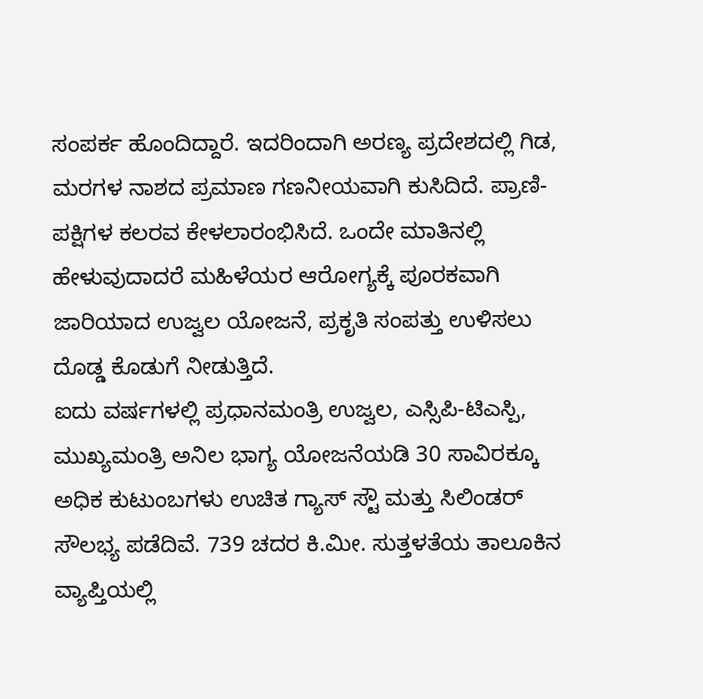ಸಂಪರ್ಕ ಹೊಂದಿದ್ದಾರೆ. ಇದರಿಂದಾಗಿ ಅರಣ್ಯ ಪ್ರದೇಶದಲ್ಲಿ ಗಿಡ, ಮರಗಳ ನಾಶದ ಪ್ರಮಾಣ ಗಣನೀಯವಾಗಿ ಕುಸಿದಿದೆ. ಪ್ರಾಣಿ-ಪಕ್ಷಿಗಳ ಕಲರವ ಕೇಳಲಾರಂಭಿಸಿದೆ. ಒಂದೇ ಮಾತಿನಲ್ಲಿ ಹೇಳುವುದಾದರೆ ಮಹಿಳೆಯರ ಆರೋಗ್ಯಕ್ಕೆ ಪೂರಕವಾಗಿ ಜಾರಿಯಾದ ಉಜ್ವಲ ಯೋಜನೆ, ಪ್ರಕೃತಿ ಸಂಪತ್ತು ಉಳಿಸಲು ದೊಡ್ಡ ಕೊಡುಗೆ ನೀಡುತ್ತಿದೆ.
ಐದು ವರ್ಷಗಳಲ್ಲಿ ಪ್ರಧಾನಮಂತ್ರಿ ಉಜ್ವಲ, ಎಸ್ಸಿಪಿ-ಟಿಎಸ್ಪಿ, ಮುಖ್ಯಮಂತ್ರಿ ಅನಿಲ ಭಾಗ್ಯ ಯೋಜನೆಯಡಿ 30 ಸಾವಿರಕ್ಕೂ ಅಧಿಕ ಕುಟುಂಬಗಳು ಉಚಿತ ಗ್ಯಾಸ್ ಸ್ಟೌ ಮತ್ತು ಸಿಲಿಂಡರ್ ಸೌಲಭ್ಯ ಪಡೆದಿವೆ. 739 ಚದರ ಕಿ.ಮೀ. ಸುತ್ತಳತೆಯ ತಾಲೂಕಿನ ವ್ಯಾಪ್ತಿಯಲ್ಲಿ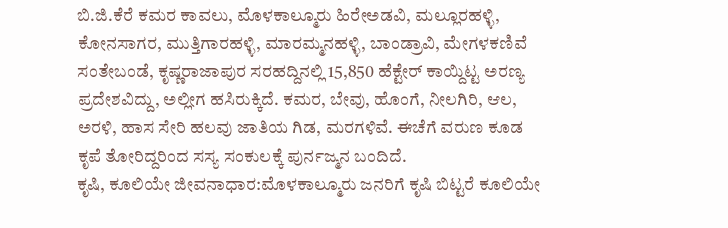ಬಿ.ಜಿ.ಕೆರೆ ಕಮರ ಕಾವಲು, ಮೊಳಕಾಲ್ಮೂರು ಹಿರೇಅಡವಿ, ಮಲ್ಲೂರಹಳ್ಳಿ, ಕೋನಸಾಗರ, ಮುತ್ತಿಗಾರಹಳ್ಳಿ, ಮಾರಮ್ಮನಹಳ್ಳಿ, ಬಾಂಡ್ರಾವಿ, ಮೇಗಳಕಣಿವೆ ಸಂತೇಬಂಡೆ, ಕೃಷ್ಣರಾಜಾಪುರ ಸರಹದ್ದಿನಲ್ಲಿ 15,850 ಹೆಕ್ಟೇರ್ ಕಾಯ್ದಿಟ್ಟ ಅರಣ್ಯ ಪ್ರದೇಶವಿದ್ದು, ಅಲ್ಲೀಗ ಹಸಿರುಕ್ಕಿದೆ. ಕಮರ, ಬೇವು, ಹೊಂಗೆ, ನೀಲಗಿರಿ, ಆಲ, ಅರಳಿ, ಹಾಸ ಸೇರಿ ಹಲವು ಜಾತಿಯ ಗಿಡ, ಮರಗಳಿವೆ. ಈಚೆಗೆ ವರುಣ ಕೂಡ ಕೃಪೆ ತೋರಿದ್ದರಿಂದ ಸಸ್ಯ ಸಂಕುಲಕ್ಕೆ ಪುರ್ನಜ್ಮನ ಬಂದಿದೆ.
ಕೃಷಿ, ಕೂಲಿಯೇ ಜೀವನಾಧಾರ:ಮೊಳಕಾಲ್ಮೂರು ಜನರಿಗೆ ಕೃಷಿ ಬಿಟ್ಟರೆ ಕೂಲಿಯೇ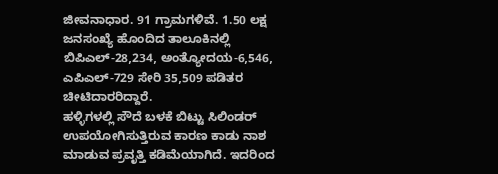ಜೀವನಾಧಾರ. 91 ಗ್ರಾಮಗಳಿವೆ. 1.50 ಲಕ್ಷ ಜನಸಂಖ್ಯೆ ಹೊಂದಿದ ತಾಲೂಕಿನಲ್ಲಿ ಬಿಪಿಎಲ್-28,234, ಅಂತ್ಯೋದಯ-6,546, ಎಪಿಎಲ್-729 ಸೇರಿ 35,509 ಪಡಿತರ ಚೀಟಿದಾರರಿದ್ದಾರೆ.
ಹಳ್ಳಿಗಳಲ್ಲಿ ಸೌದೆ ಬಳಕೆ ಬಿಟ್ಟು ಸಿಲಿಂಡರ್ ಉಪಯೋಗಿಸುತ್ತಿರುವ ಕಾರಣ ಕಾಡು ನಾಶ ಮಾಡುವ ಪ್ರವೃತ್ತಿ ಕಡಿಮೆಯಾಗಿದೆ. ಇದರಿಂದ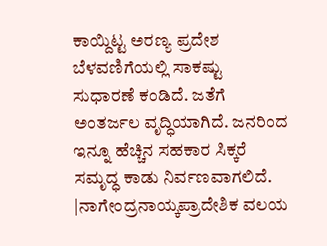ಕಾಯ್ದಿಟ್ಟ ಅರಣ್ಯ ಪ್ರದೇಶ ಬೆಳವಣಿಗೆಯಲ್ಲಿ ಸಾಕಷ್ಟು ಸುಧಾರಣೆ ಕಂಡಿದೆ. ಜತೆಗೆ ಅಂತರ್ಜಲ ವೃದ್ಧಿಯಾಗಿದೆ. ಜನರಿಂದ ಇನ್ನೂ ಹೆಚ್ಚಿನ ಸಹಕಾರ ಸಿಕ್ಕರೆ ಸಮೃದ್ಧ ಕಾಡು ನಿರ್ವಣವಾಗಲಿದೆ.
|ನಾಗೇಂದ್ರನಾಯ್ಕಪ್ರಾದೇಶಿಕ ವಲಯ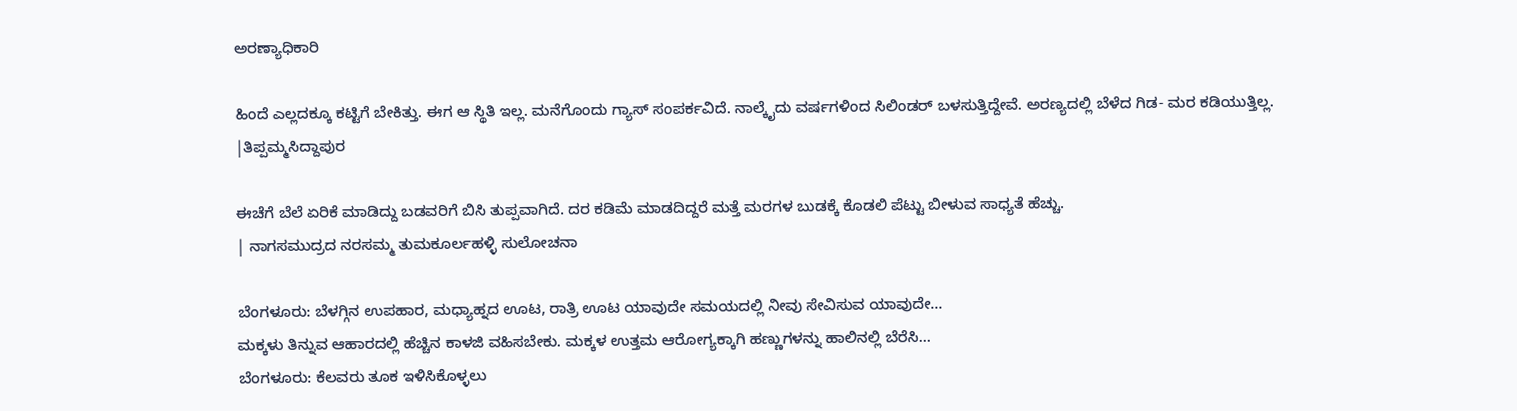ಅರಣ್ಯಾಧಿಕಾರಿ

ಹಿಂದೆ ಎಲ್ಲದಕ್ಕೂ ಕಟ್ಟಿಗೆ ಬೇಕಿತ್ತು. ಈಗ ಆ ಸ್ಥಿತಿ ಇಲ್ಲ. ಮನೆಗೊಂದು ಗ್ಯಾಸ್ ಸಂಪರ್ಕವಿದೆ. ನಾಲ್ಕೈದು ವರ್ಷಗಳಿಂದ ಸಿಲಿಂಡರ್ ಬಳಸುತ್ತಿದ್ದೇವೆ. ಅರಣ್ಯದಲ್ಲಿ ಬೆಳೆದ ಗಿಡ- ಮರ ಕಡಿಯುತ್ತಿಲ್ಲ.
|ತಿಪ್ಪಮ್ಮಸಿದ್ದಾಪುರ

ಈಚೆಗೆ ಬೆಲೆ ಏರಿಕೆ ಮಾಡಿದ್ದು ಬಡವರಿಗೆ ಬಿಸಿ ತುಪ್ಪವಾಗಿದೆ. ದರ ಕಡಿಮೆ ಮಾಡದಿದ್ದರೆ ಮತ್ತೆ ಮರಗಳ ಬುಡಕ್ಕೆ ಕೊಡಲಿ ಪೆಟ್ಟು ಬೀಳುವ ಸಾಧ್ಯತೆ ಹೆಚ್ಚು.
| ನಾಗಸಮುದ್ರದ ನರಸಮ್ಮ ತುಮಕೂರ್ಲಹಳ್ಳಿ ಸುಲೋಚನಾ

ಬೆಂಗಳೂರು: ಬೆಳಗ್ಗಿನ ಉಪಹಾರ, ಮಧ್ಯಾಹ್ನದ ಊಟ, ರಾತ್ರಿ ಊಟ ಯಾವುದೇ ಸಮಯದಲ್ಲಿ ನೀವು ಸೇವಿಸುವ ಯಾವುದೇ…
ಮಕ್ಕಳು ತಿನ್ನುವ ಆಹಾರದಲ್ಲಿ ಹೆಚ್ಚಿನ ಕಾಳಜಿ ವಹಿಸಬೇಕು. ಮಕ್ಕಳ ಉತ್ತಮ ಆರೋಗ್ಯಕ್ಕಾಗಿ ಹಣ್ಣುಗಳನ್ನು ಹಾಲಿನಲ್ಲಿ ಬೆರೆಸಿ…
ಬೆಂಗಳೂರು: ಕೆಲವರು ತೂಕ ಇಳಿಸಿಕೊಳ್ಳಲು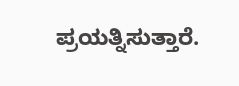ಪ್ರಯತ್ನಿಸುತ್ತಾರೆ.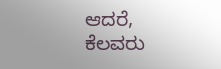ಆದರೆ, ಕೆಲವರು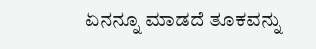ಏನನ್ನೂ ಮಾಡದೆ ತೂಕವನ್ನು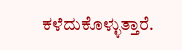ಕಳೆದುಕೊಳ್ಳುತ್ತಾರೆ.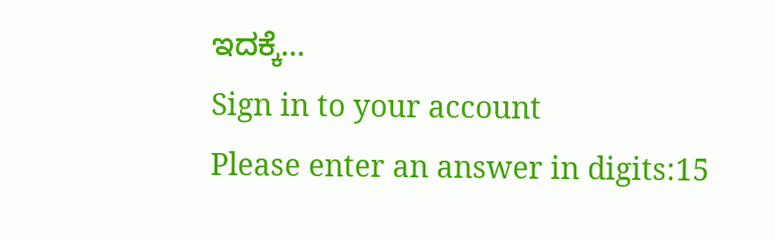ಇದಕ್ಕೆ…
Sign in to your account
Please enter an answer in digits:15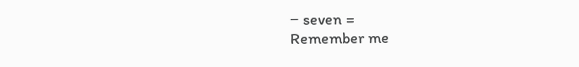− seven =
Remember me